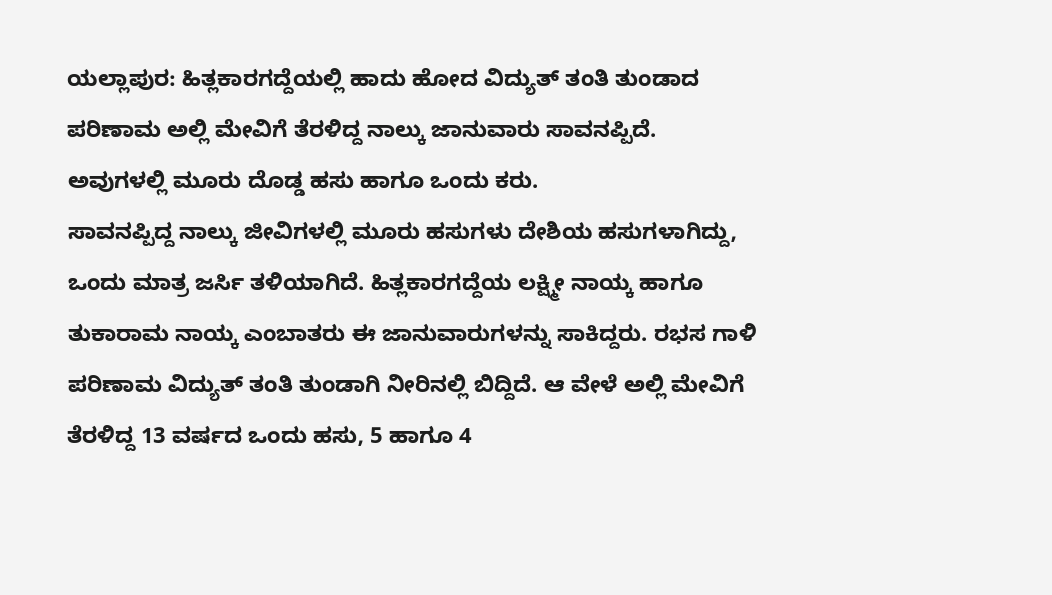ಯಲ್ಲಾಪುರ: ಹಿತ್ಲಕಾರಗದ್ದೆಯಲ್ಲಿ ಹಾದು ಹೋದ ವಿದ್ಯುತ್ ತಂತಿ ತುಂಡಾದ ಪರಿಣಾಮ ಅಲ್ಲಿ ಮೇವಿಗೆ ತೆರಳಿದ್ದ ನಾಲ್ಕು ಜಾನುವಾರು ಸಾವನಪ್ಪಿದೆ. ಅವುಗಳಲ್ಲಿ ಮೂರು ದೊಡ್ಡ ಹಸು ಹಾಗೂ ಒಂದು ಕರು.
ಸಾವನಪ್ಪಿದ್ದ ನಾಲ್ಕು ಜೀವಿಗಳಲ್ಲಿ ಮೂರು ಹಸುಗಳು ದೇಶಿಯ ಹಸುಗಳಾಗಿದ್ದು, ಒಂದು ಮಾತ್ರ ಜರ್ಸಿ ತಳಿಯಾಗಿದೆ. ಹಿತ್ಲಕಾರಗದ್ದೆಯ ಲಕ್ಷ್ಮೀ ನಾಯ್ಕ ಹಾಗೂ ತುಕಾರಾಮ ನಾಯ್ಕ ಎಂಬಾತರು ಈ ಜಾನುವಾರುಗಳನ್ನು ಸಾಕಿದ್ದರು. ರಭಸ ಗಾಳಿ ಪರಿಣಾಮ ವಿದ್ಯುತ್ ತಂತಿ ತುಂಡಾಗಿ ನೀರಿನಲ್ಲಿ ಬಿದ್ದಿದೆ. ಆ ವೇಳೆ ಅಲ್ಲಿ ಮೇವಿಗೆ ತೆರಳಿದ್ದ 13 ವರ್ಷದ ಒಂದು ಹಸು, 5 ಹಾಗೂ 4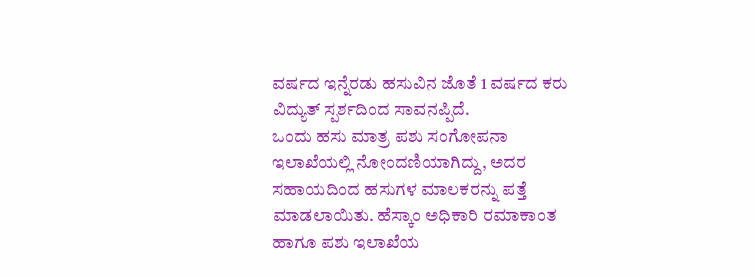ವರ್ಷದ ಇನ್ನೆರಡು ಹಸುವಿನ ಜೊತೆ 1 ವರ್ಷದ ಕರು ವಿದ್ಯುತ್ ಸ್ಪರ್ಶದಿಂದ ಸಾವನಪ್ಪಿದೆ.
ಒಂದು ಹಸು ಮಾತ್ರ ಪಶು ಸಂಗೋಪನಾ ಇಲಾಖೆಯಲ್ಲಿ ನೋಂದಣಿಯಾಗಿದ್ದು, ಅದರ ಸಹಾಯದಿಂದ ಹಸುಗಳ ಮಾಲಕರನ್ನು ಪತ್ತೆ ಮಾಡಲಾಯಿತು. ಹೆಸ್ಕಾಂ ಅಧಿಕಾರಿ ರಮಾಕಾಂತ ಹಾಗೂ ಪಶು ಇಲಾಖೆಯ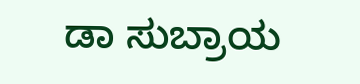ಡಾ ಸುಬ್ರಾಯ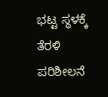ಭಟ್ಟ ಸ್ಥಳಕ್ಕೆ ತೆರಳಿ ಪರಿಶೀಲನೆ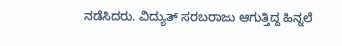ನಡೆಸಿದರು. ವಿದ್ಯುತ್ ಸರಬರಾಜು ಆಗುತ್ತಿದ್ದ ಹಿನ್ನಲೆ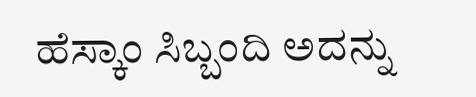ಹೆಸ್ಕಾಂ ಸಿಬ್ಬಂದಿ ಅದನ್ನು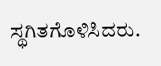ಸ್ಥಗಿತಗೊಳಿಸಿದರು.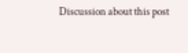Discussion about this post